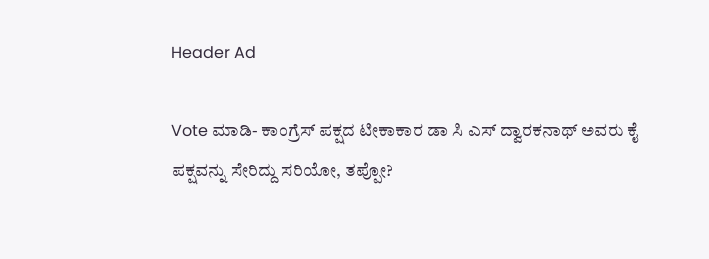Header Ad

Vote ಮಾಡಿ- ಕಾಂಗ್ರೆಸ್ ಪಕ್ಷದ ಟೀಕಾಕಾರ ಡಾ ಸಿ ಎಸ್ ದ್ವಾರಕನಾಥ್ ಅವರು ಕೈ ಪಕ್ಷವನ್ನು ಸೇರಿದ್ದು ಸರಿಯೋ, ತಪ್ಪೋ?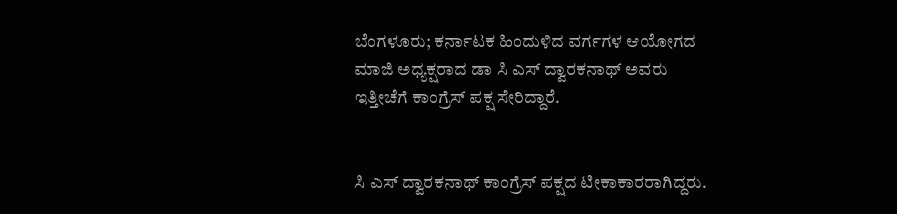ಬೆಂಗಳೂರು; ಕರ್ನಾಟಕ‌ ಹಿಂದುಳಿದ ವರ್ಗಗಳ ಆಯೋಗದ ಮಾಜಿ ಅಧ್ಯಕ್ಷರಾದ ಡಾ ಸಿ ಎಸ್ ದ್ವಾರಕನಾಥ್ ಅವರು ಇತ್ತೀಚೆಗೆ ಕಾಂಗ್ರೆಸ್ ಪಕ್ಷ ಸೇರಿದ್ದಾರೆ.


ಸಿ ಎಸ್ ದ್ವಾರಕನಾಥ್ ಕಾಂಗ್ರೆಸ್ ಪಕ್ಷದ ಟೀಕಾಕಾರರಾಗಿದ್ದರು.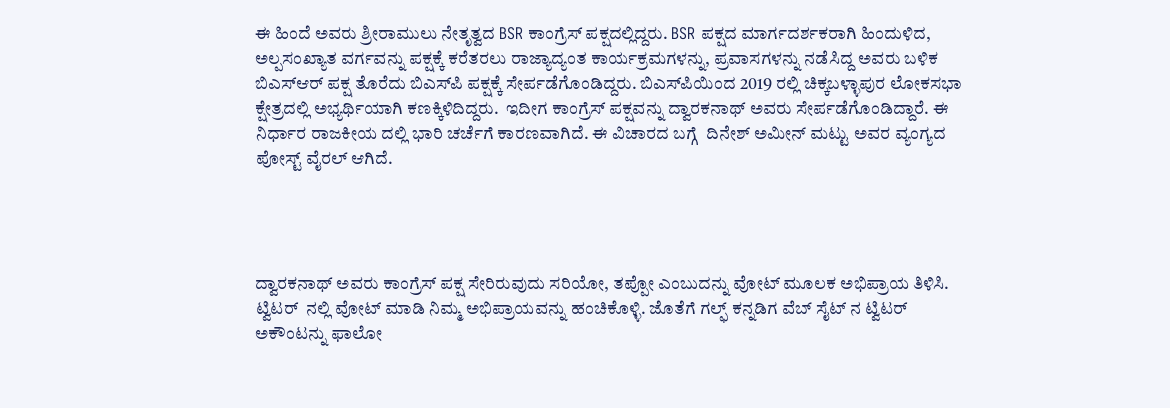ಈ ಹಿಂದೆ ಅವರು ಶ್ರೀರಾಮುಲು ನೇತೃತ್ವದ BSR ಕಾಂಗ್ರೆಸ್ ಪಕ್ಷದಲ್ಲಿದ್ದರು. BSR ಪಕ್ಷದ ಮಾರ್ಗದರ್ಶಕರಾಗಿ ಹಿಂದುಳಿದ, ಅಲ್ಪಸಂಖ್ಯಾತ ವರ್ಗವನ್ನು ಪಕ್ಷಕ್ಕೆ ಕರೆತರಲು ರಾಜ್ಯಾದ್ಯಂತ ಕಾರ್ಯಕ್ರಮಗಳನ್ನು, ಪ್ರವಾಸಗಳನ್ನು ನಡೆಸಿದ್ದ ಅವರು ಬಳಿಕ ಬಿಎಸ್‌ಆರ್‌ ಪಕ್ಷ ತೊರೆದು ಬಿಎಸ್‌ಪಿ ಪಕ್ಷಕ್ಕೆ ಸೇರ್ಪಡೆಗೊಂಡಿದ್ದರು. ಬಿಎಸ್‌ಪಿಯಿಂದ 2019 ರಲ್ಲಿ ಚಿಕ್ಕಬಳ್ಳಾಪುರ ಲೋಕಸಭಾ ಕ್ಷೇತ್ರದಲ್ಲಿ ಅಭ್ಯರ್ಥಿಯಾಗಿ ಕಣಕ್ಕಿಳಿದಿದ್ದರು.  ಇದೀಗ ಕಾಂಗ್ರೆಸ್ ಪಕ್ಷವನ್ನು ದ್ವಾರಕನಾಥ್ ಅವರು ಸೇರ್ಪಡೆಗೊಂಡಿದ್ದಾರೆ. ಈ ನಿರ್ಧಾರ ರಾಜಕೀಯ ದಲ್ಲಿ ಭಾರಿ ಚರ್ಚೆಗೆ ಕಾರಣವಾಗಿದೆ. ಈ ವಿಚಾರದ ಬಗ್ಗೆ  ದಿನೇಶ್ ಅಮೀನ್ ಮಟ್ಟು ಅವರ ವ್ಯಂಗ್ಯದ ಪೋಸ್ಟ್ ವೈರಲ್ ಆಗಿದೆ.




ದ್ವಾರಕನಾಥ್ ಅವರು ಕಾಂಗ್ರೆಸ್ ಪಕ್ಷ ಸೇರಿರುವುದು ಸರಿಯೋ, ತಪ್ಪೋ ಎಂಬುದನ್ನು ವೋಟ್ ಮೂಲಕ ಅಭಿಪ್ರಾಯ ತಿಳಿಸಿ. ಟ್ವಿಟರ್  ನಲ್ಲಿ ವೋಟ್ ಮಾಡಿ ನಿಮ್ಮ ಅಭಿಪ್ರಾಯವನ್ನು ಹಂಚಿಕೊಳ್ಳಿ. ಜೊತೆಗೆ ಗಲ್ಫ್ ಕನ್ನಡಿಗ ವೆಬ್ ಸೈಟ್ ನ ಟ್ವಿಟರ್ ಅಕೌಂಟನ್ನು ಫಾಲೋ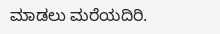ಮಾಡಲು‌ ಮರೆಯದಿರಿ.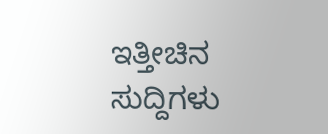ಇತ್ತೀಚಿನ ಸುದ್ದಿಗಳು